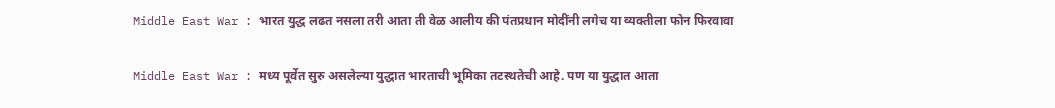Middle East War : भारत युद्ध लढत नसला तरी आता ती वेळ आलीय की पंतप्रधान मोदींनी लगेच या व्यक्तीला फोन फिरवावा

Middle East War : मध्य पूर्वेत सुरु असलेल्या युद्धात भारताची भूमिका तटस्थतेची आहे. पण या युद्धात आता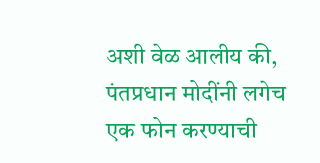अशी वेळ आलीय की, पंतप्रधान मोदींनी लगेच एक फोन करण्याची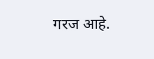गरज आहे.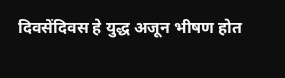दिवसेंदिवस हे युद्ध अजून भीषण होत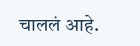चाललं आहे.